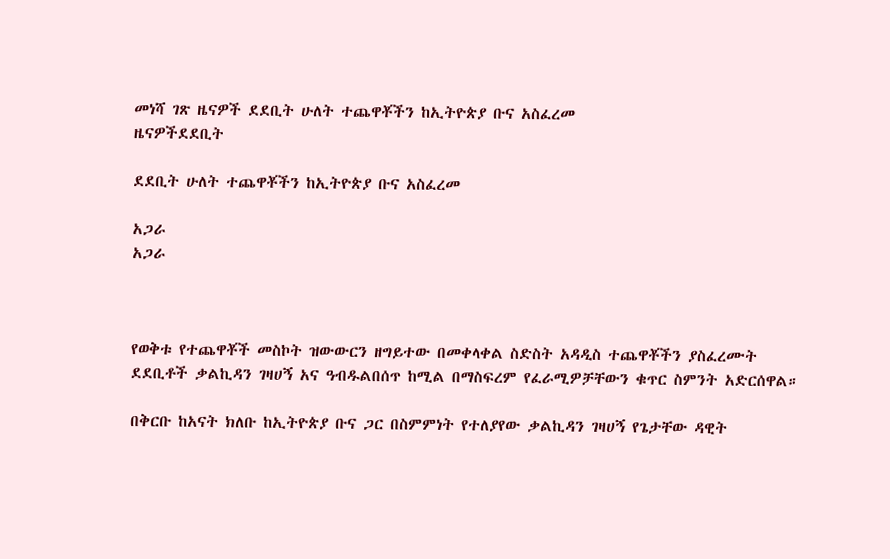መነሻ ገጽ ዜናዎች ደደቢት ሁለት ተጨዋቾችን ከኢትዮጵያ ቡና አስፈረመ
ዜናዎችደደቢት

ደደቢት ሁለት ተጨዋቾችን ከኢትዮጵያ ቡና አስፈረመ

አጋራ
አጋራ



የወቅቱ የተጨዋቾች መስኮት ዝውውርን ዘግይተው በመቀላቀል ስድስት አዳዲስ ተጨዋቾችን ያስፈረሙት ደደቢቶች ቃልኪዳን ገዛሀኝ አና ዓብዱልበሰጥ ከሚል በማስፍረም የፈራሚዎቻቸውን ቁጥር ስምንት አድርሰዋል።

በቅርቡ ከአናት ክለቡ ከኢትዮጵያ ቡና ጋር በስምምነት የተለያየው ቃልኪዳን ገዛሀኝ የጌታቸው ዳዊት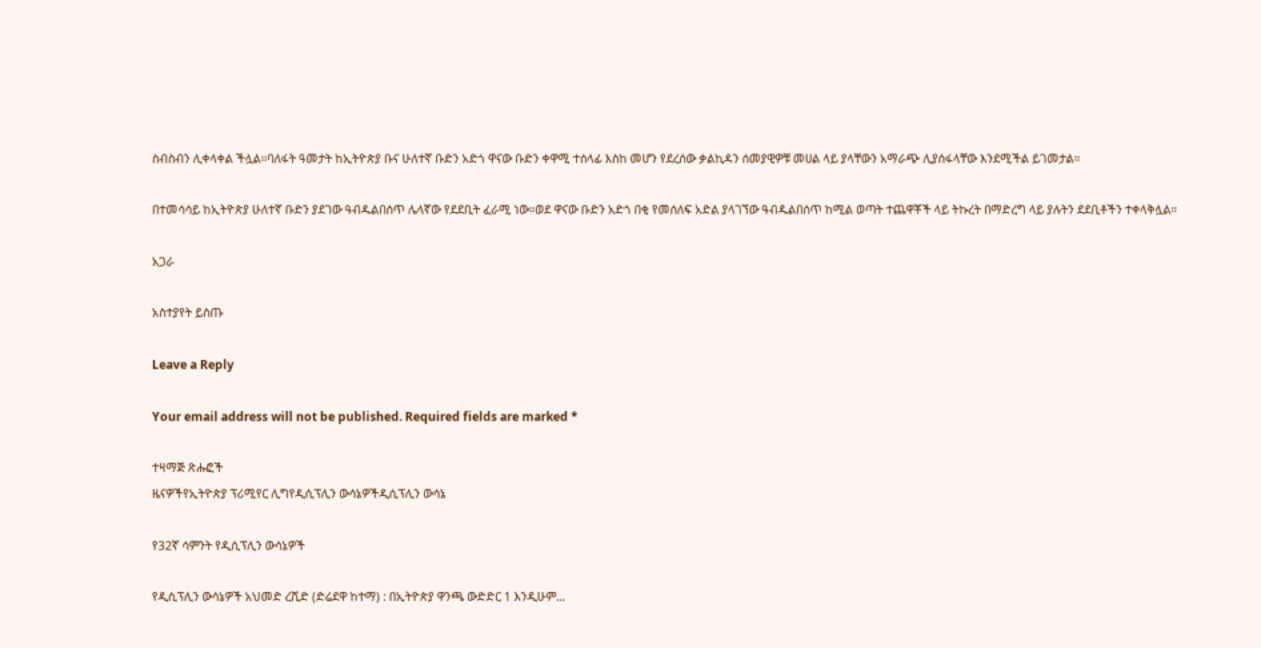ስብስብን ሊቀላቀል ችሏል።ባለፋት ዓመታት ከኢትዮጵያ ቡና ሁለተኛ ቡድን አድጎ ዋናው ቡድን ቀዋሚ ተሰላፊ እስከ መሆን የደረሰው ቃልኪዳን ሰመያዊዎቹ መሀል ላይ ያላቸውን አማራጭ ሊያሰፋላቸው እንደሚችል ይገመታል።

በተመሳሳይ ከኢትዮጵያ ሁለተኛ ቡድን ያደገው ዓብዱልበሰጥ ሌላኛው የደደቢት ፈራሚ ነው።ወደ ዋናው ቡድን አድጎ በቂ የመሰለፍ አድል ያላገኘው ዓብዱልበሰጥ ከሚል ወጣት ተጨዋቾች ላይ ትኩረት በማድረግ ላይ ያሉትን ደደቢቶችን ተቀላቅሏል።

አጋራ

አስተያየት ይስጡ

Leave a Reply

Your email address will not be published. Required fields are marked *

ተዛማጅ ጽሑፎች
ዜናዎችየኢትዮጵያ ፕሪሚየር ሊግየዲሲፕሊን ውሳኔዎችዲሲፕሊን ውሳኔ

የ32ኛ ሳምንት የዲሲፕሊን ውሳኔዎች

የዲሲፕሊን ውሳኔዎች አህመድ ረሺድ (ድሬደዋ ከተማ) : በኢትዮጵያ ዋንጫ ውድድር 1 እንዲሁም...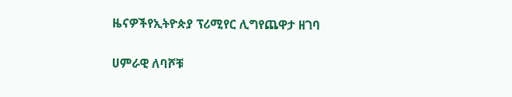ዜናዎችየኢትዮጵያ ፕሪሚየር ሊግየጨዋታ ዘገባ

ሀምራዊ ለባሾቹ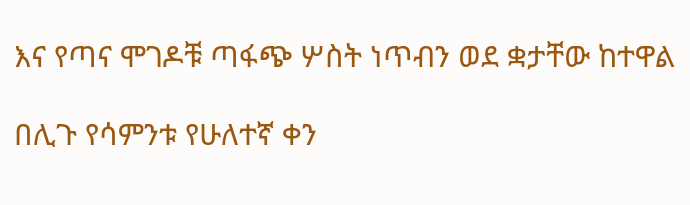እና የጣና ሞገዶቹ ጣፋጭ ሦስት ነጥብን ወደ ቋታቸው ከተዋል

በሊጉ የሳምንቱ የሁለተኛ ቀን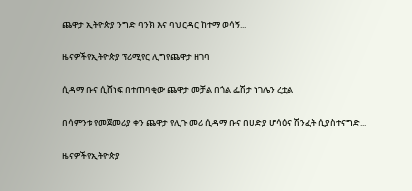ጨዋታ ኢትዮጵያ ንግድ ባንክ እና ባህርዳር ከተማ ወሳኝ...

ዜናዎችየኢትዮጵያ ፕሪሚየር ሊግየጨዋታ ዘገባ

ሲዳማ ቡና ሲሸነፍ በተጠባቂው ጨዋታ መቻል በጎል ፌሽታ ነገሌን ረቷል

በሳምንቱ የመጀመሪያ ቀን ጨዋታ የሊጉ መሪ ሲዳማ ቡና በሀድያ ሆሳዕና ሽንፈት ሲያስተናግድ...

ዜናዎችየኢትዮጵያ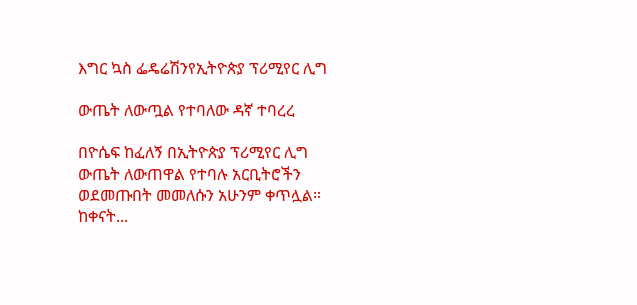እግር ኳስ ፌዴሬሽንየኢትዮጵያ ፕሪሚየር ሊግ

ውጤት ለውጧል የተባለው ዳኛ ተባረረ

በዮሴፍ ከፈለኝ በኢትዮጵያ ፕሪሚየር ሊግ ውጤት ለውጠዋል የተባሉ አርቢትሮችን ወደመጡበት መመለሱን አሁንም ቀጥሏል። ከቀናት...